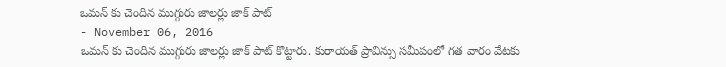ఒమన్ కు చెందిన ముగ్గురు జాలర్లు జాక్ పాట్
- November 06, 2016
ఒమన్ కు చెందిన ముగ్గురు జాలర్లు జాక్ పాట్ కొట్టారు. కురాయత్ ప్రావిన్సు సమీపంలో గత వారం వేటకు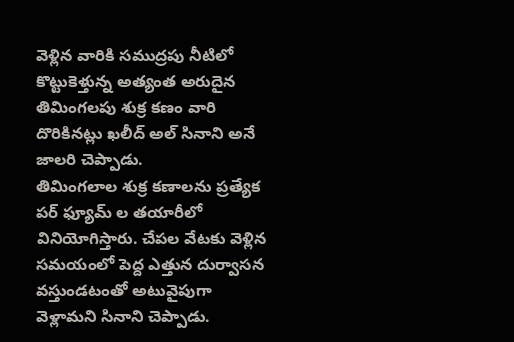వెళ్లిన వారికి సముద్రపు నీటిలో కొట్టుకెళ్తున్న అత్యంత అరుదైన తిమింగలపు శుక్ర కణం వారి దొరికినట్లు ఖలీద్ అల్ సినాని అనే జాలరి చెప్పాడు.
తిమింగలాల శుక్ర కణాలను ప్రత్యేక పర్ ఫ్యూమ్ ల తయారీలో వినియోగిస్తారు. చేపల వేటకు వెళ్లిన సమయంలో పెద్ద ఎత్తున దుర్వాసన వస్తుండటంతో అటువైపుగా వెళ్లామని సినాని చెప్పాడు.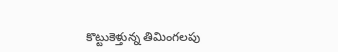కొట్టుకెళ్తున్న తిమింగలపు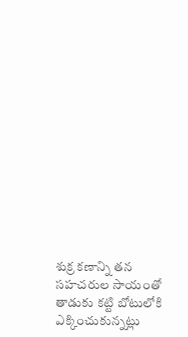శుక్ర కణాన్ని తన సహచరుల సాయంతో తాడుకు కట్టి బోటులోకి ఎక్కించుకున్నట్లు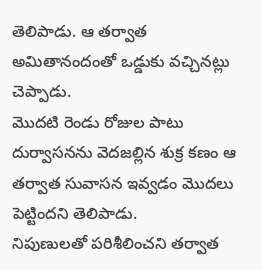తెలిపాడు. ఆ తర్వాత అమితానందంతో ఒడ్డుకు వచ్చినట్లు చెప్పాడు.
మొదటి రెండు రోజుల పాటు దుర్వాసనను వెదజల్లిన శుక్ర కణం ఆ తర్వాత సువాసన ఇవ్వడం మొదలు పెట్టిందని తెలిపాడు.
నిపుణులతో పరిశీలించని తర్వాత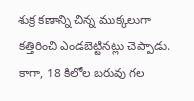శుక్ర కణాన్ని చిన్న ముక్కలుగా కత్తిరించి ఎండబెట్టినట్లు చెప్పాడు. కాగా, 18 కిలోల బరువు గల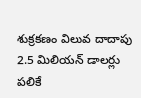శుక్రకణం విలువ దాదాపు 2.5 మిలియన్ డాలర్లు పలికే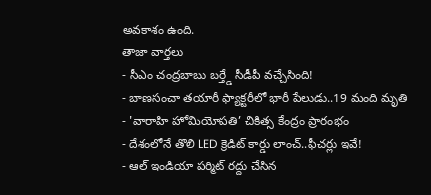అవకాశం ఉంది.
తాజా వార్తలు
- సీఎం చంద్రబాబు బర్త్డే సీడీపీ వచ్చేసింది!
- బాణసంచా తయారీ ఫ్యాక్టరీలో భారీ పేలుడు..19 మంది మృతి
- 'వారాహి హోమియోపతి’ చికిత్స కేంద్రం ప్రారంభం
- దేశంలోనే తొలి LED క్రెడిట్ కార్డు లాంచ్..ఫీచర్లు ఇవే!
- ఆల్ ఇండియా పర్మిట్ రద్దు చేసిన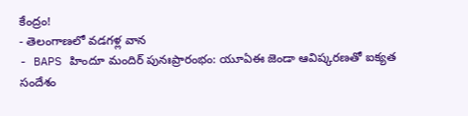కేంద్రం!
- తెలంగాణలో వడగళ్ల వాన
- BAPS హిందూ మందిర్ పునఃప్రారంభం: యూఏఈ జెండా ఆవిష్కరణతో ఐక్యత సందేశం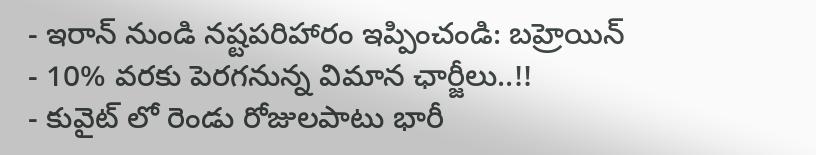- ఇరాన్ నుండి నష్టపరిహారం ఇప్పించండి: బహ్రెయిన్
- 10% వరకు పెరగనున్న విమాన ఛార్జీలు..!!
- కువైట్ లో రెండు రోజులపాటు భారీ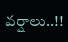వర్షాలు..!!